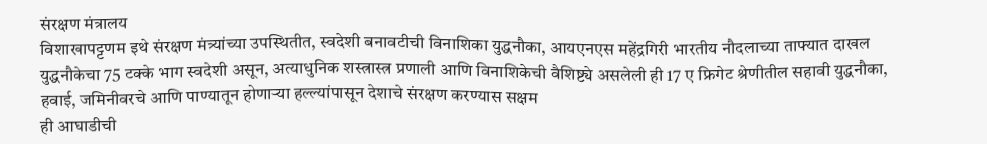संरक्षण मंत्रालय
विशाखापट्टणम इथे संरक्षण मंत्र्यांच्या उपस्थितीत, स्वदेशी बनावटीची विनाशिका युद्धनौका, आयएनएस महेंद्रगिरी भारतीय नौदलाच्या ताफ्यात दाखल
युद्धनौकेचा 75 टक्के भाग स्वदेशी असून, अत्याधुनिक शस्त्रास्त्र प्रणाली आणि विनाशिकेची वैशिष्ट्ये असलेली ही 17 ए फ्रिगेट श्रेणीतील सहावी युद्धनौका, हवाई, जमिनीवरचे आणि पाण्यातून होणाऱ्या हल्ल्यांपासून देशाचे संरक्षण करण्यास सक्षम
ही आघाडीची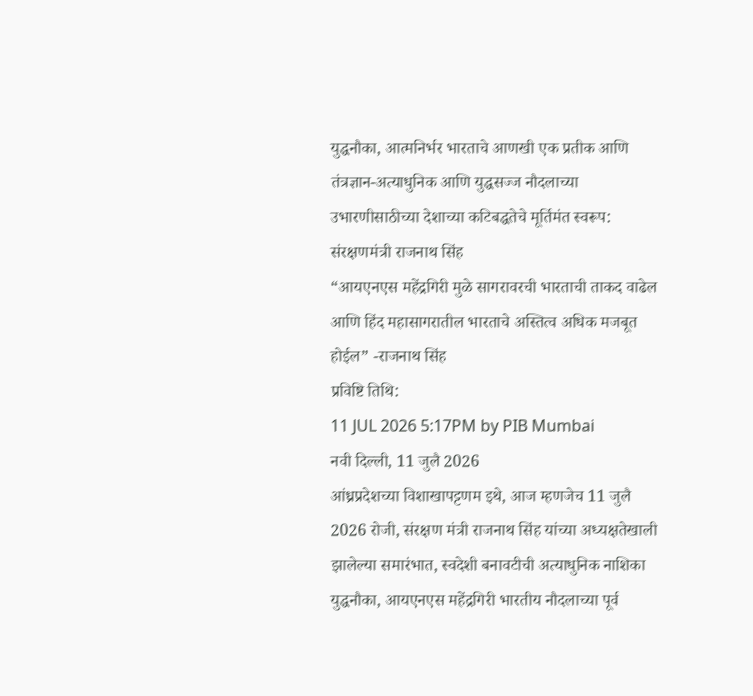युद्धनौका, आत्मनिर्भर भारताचे आणखी एक प्रतीक आणि तंत्रज्ञान-अत्याधुनिक आणि युद्धसज्ज नौदलाच्या उभारणीसाठीच्या देशाच्या कटिबद्धतेचे मूर्तिमंत स्वरूप: संरक्षणमंत्री राजनाथ सिंह
“आयएनएस महेंद्रगिरी मुळे सागरावरची भारताची ताकद वाढेल आणि हिंद महासागरातील भारताचे अस्तित्व अधिक मजबूत होईल” -राजनाथ सिंह
प्रविष्टि तिथि:
11 JUL 2026 5:17PM by PIB Mumbai
नवी दिल्ली, 11 जुलै 2026
आंध्रप्रदेशच्या विशाखापट्टणम इथे, आज म्हणजेच 11 जुलै 2026 रोजी, संरक्षण मंत्री राजनाथ सिंह यांच्या अध्यक्षतेखाली झालेल्या समारंभात, स्वदेशी बनावटीची अत्याधुनिक नाशिका युद्धनौका, आयएनएस महेंद्रगिरी भारतीय नौदलाच्या पूर्व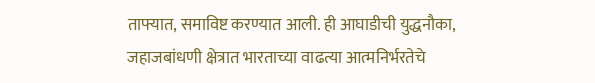ताफ्यात, समाविष्ट करण्यात आली. ही आघाडीची युद्धनौका, जहाजबांधणी क्षेत्रात भारताच्या वाढत्या आत्मनिर्भरतेचे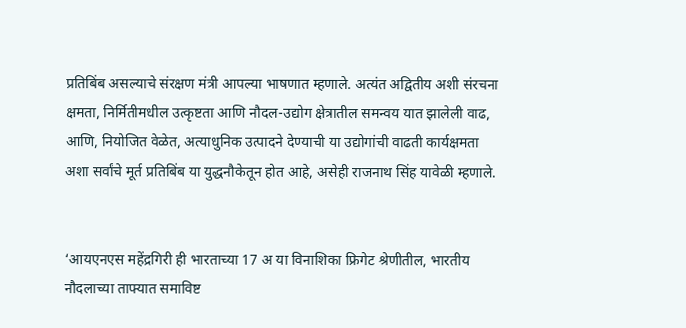प्रतिबिंब असल्याचे संरक्षण मंत्री आपल्या भाषणात म्हणाले. अत्यंत अद्वितीय अशी संरचना क्षमता, निर्मितीमधील उत्कृष्टता आणि नौदल-उद्योग क्षेत्रातील समन्वय यात झालेली वाढ, आणि, नियोजित वेळेत, अत्याधुनिक उत्पादने देण्याची या उद्योगांची वाढती कार्यक्षमता अशा सर्वांचे मूर्त प्रतिबिंब या युद्धनौकेतून होत आहे, असेही राजनाथ सिंह यावेळी म्हणाले.


‘आयएनएस महेंद्रगिरी ही भारताच्या 17 अ या विनाशिका फ्रिगेट श्रेणीतील, भारतीय नौदलाच्या ताफ्यात समाविष्ट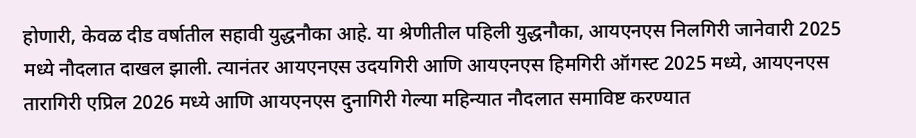होणारी, केवळ दीड वर्षातील सहावी युद्धनौका आहे. या श्रेणीतील पहिली युद्धनौका, आयएनएस निलगिरी जानेवारी 2025 मध्ये नौदलात दाखल झाली. त्यानंतर आयएनएस उदयगिरी आणि आयएनएस हिमगिरी ऑगस्ट 2025 मध्ये, आयएनएस तारागिरी एप्रिल 2026 मध्ये आणि आयएनएस दुनागिरी गेल्या महिन्यात नौदलात समाविष्ट करण्यात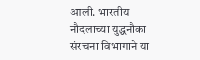आली. भारतीय नौदलाच्या युद्धनौका संरचना विभागाने या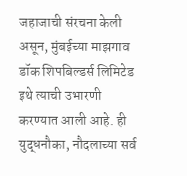जहाजाची संरचना केली असून, मुंबईच्या माझगाव डॉक शिपबिल्डर्स लिमिटेड इथे त्याची उभारणी करण्यात आली आहे. ही युद्धनौका, नौदलाच्या सर्व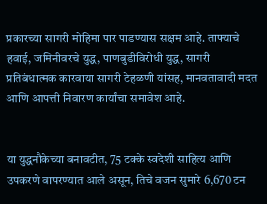प्रकारच्या सागरी मोहिमा पार पाडण्यास सक्षम आहे. ताफ्याचे हवाई, जमिनीवरचे युद्ध, पाणबुडीविरोधी युद्ध, सागरी प्रतिबंधात्मक कारवाया सागरी टेहळणी यांसह, मानवतावादी मदत आणि आपत्ती निवारण कार्यांचा समावेश आहे.


या युद्धनौकेच्या बनावटीत, 75 टक्के स्वदेशी साहित्य आणि उपकरणे वापरण्यात आले असून, तिचे वजन सुमारे 6,670 टन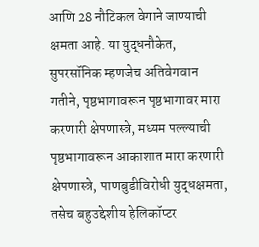आणि 28 नौटिकल वेगाने जाण्याची क्षमता आहे. या युद्धनौकेत, सुपरसॉनिक म्हणजेच अतिवेगवान गतीने, पृष्ठभागावरून पृष्ठभागावर मारा करणारी क्षेपणास्त्रे, मध्यम पल्ल्याची पृष्ठभागावरून आकाशात मारा करणारी क्षेपणास्त्रे, पाणबुडीविरोधी युद्धक्षमता, तसेच बहुउद्देशीय हेलिकॉप्टर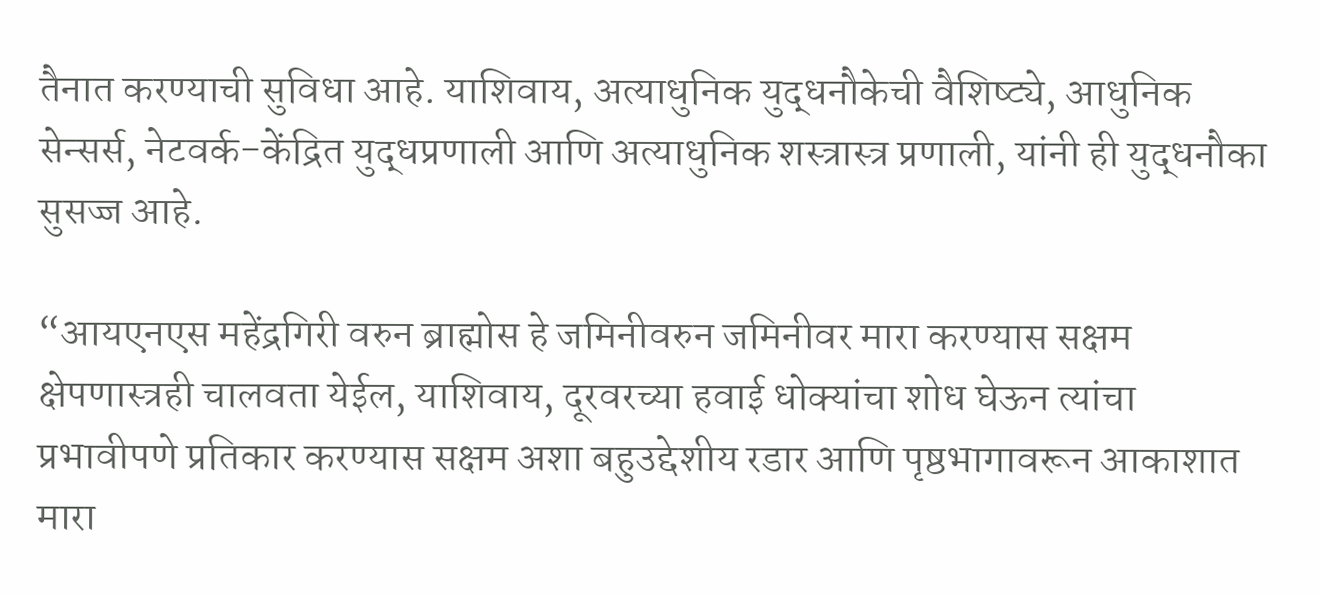तैनात करण्याची सुविधा आहे. याशिवाय, अत्याधुनिक युद्धनौकेची वैशिष्ट्ये, आधुनिक सेन्सर्स, नेटवर्क-केंद्रित युद्धप्रणाली आणि अत्याधुनिक शस्त्रास्त्र प्रणाली, यांनी ही युद्धनौका सुसज्ज आहे.

“आयएनएस महेंद्रगिरी वरुन ब्राह्मोस हे जमिनीवरुन जमिनीवर मारा करण्यास सक्षम क्षेपणास्त्रही चालवता येईल, याशिवाय, दूरवरच्या हवाई धोक्यांचा शोध घेऊन त्यांचा प्रभावीपणे प्रतिकार करण्यास सक्षम अशा बहुउद्देशीय रडार आणि पृष्ठभागावरून आकाशात मारा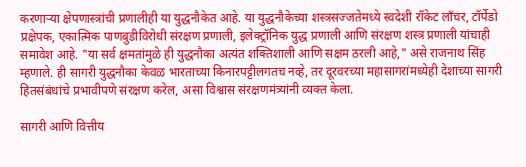करणाऱ्या क्षेपणास्त्रांची प्रणालीही या युद्धनौकेत आहे. या युद्धनौकेच्या शस्त्रसज्जतेमध्ये स्वदेशी रॉकेट लाँचर, टॉर्पेडो प्रक्षेपक, एकात्मिक पाणबुडीविरोधी संरक्षण प्रणाली, इलेक्ट्रॉनिक युद्ध प्रणाली आणि संरक्षण शस्त्र प्रणाली यांचाही समावेश आहे. "या सर्व क्षमतांमुळे ही युद्धनौका अत्यंत शक्तिशाली आणि सक्षम ठरली आहे," असे राजनाथ सिंह म्हणाले. ही सागरी युद्धनौका केवळ भारताच्या किनारपट्टीलगतच नव्हे, तर दूरवरच्या महासागरांमध्येही देशाच्या सागरी हितसंबंधांचे प्रभावीपणे संरक्षण करेल, असा विश्वास संरक्षणमंत्र्यांनी व्यक्त केला.

सागरी आणि वित्तीय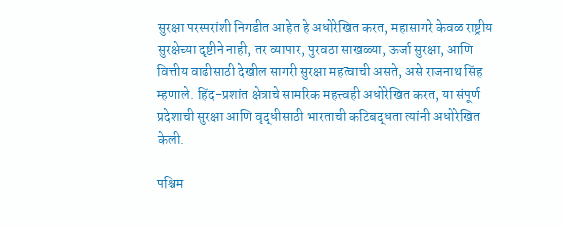सुरक्षा परस्परांशी निगडीत आहेत हे अधोरेखित करत, महासागरे केवळ राष्ट्रीय सुरक्षेच्या दृष्टीने नाही, तर व्यापार, पुरवठा साखळ्या, ऊर्जा सुरक्षा, आणि वित्तीय वाढीसाठी देखील सागरी सुरक्षा महत्वाची असते, असे राजनाथ सिंह म्हणाले. हिंद-प्रशांत क्षेत्राचे सामरिक महत्त्वही अधोरेखित करत, या संपूर्ण प्रदेशाची सुरक्षा आणि वृद्धीसाठी भारताची कटिबद्धता त्यांनी अधोरेखित केली.

पश्चिम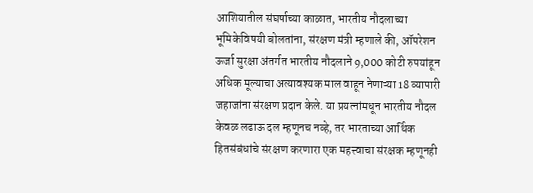आशियातील संघर्षाच्या काळात, भारतीय नौदलाच्या भूमिकेविषयी बोलतांना, संरक्षण मंत्री म्हणाले की, ऑपरेशन ऊर्जा सुरक्षा अंतर्गत भारतीय नौदलाने 9,000 कोटी रुपयांहून अधिक मूल्याचा अत्यावश्यक माल वाहून नेणाऱ्या 18 व्यापारी जहाजांना संरक्षण प्रदान केले. या प्रयत्नांमधून भारतीय नौदल केवळ लढाऊ दल म्हणूनच नव्हे, तर भारताच्या आर्थिक हितसंबंधांचे संरक्षण करणारा एक महत्त्वाचा संरक्षक म्हणूनही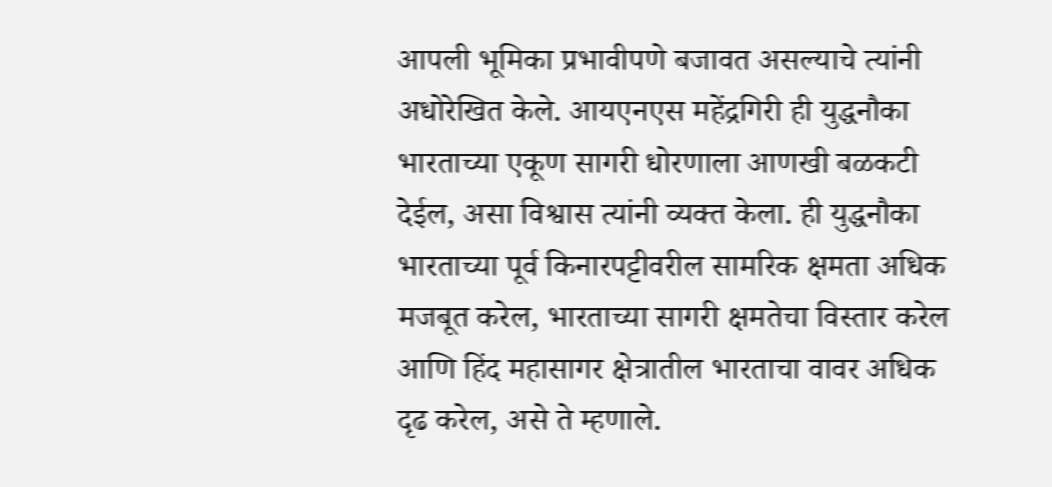आपली भूमिका प्रभावीपणे बजावत असल्याचे त्यांनी अधोरेखित केले. आयएनएस महेंद्रगिरी ही युद्धनौका भारताच्या एकूण सागरी धोरणाला आणखी बळकटी देईल, असा विश्वास त्यांनी व्यक्त केला. ही युद्धनौका भारताच्या पूर्व किनारपट्टीवरील सामरिक क्षमता अधिक मजबूत करेल, भारताच्या सागरी क्षमतेचा विस्तार करेल आणि हिंद महासागर क्षेत्रातील भारताचा वावर अधिक दृढ करेल, असे ते म्हणाले.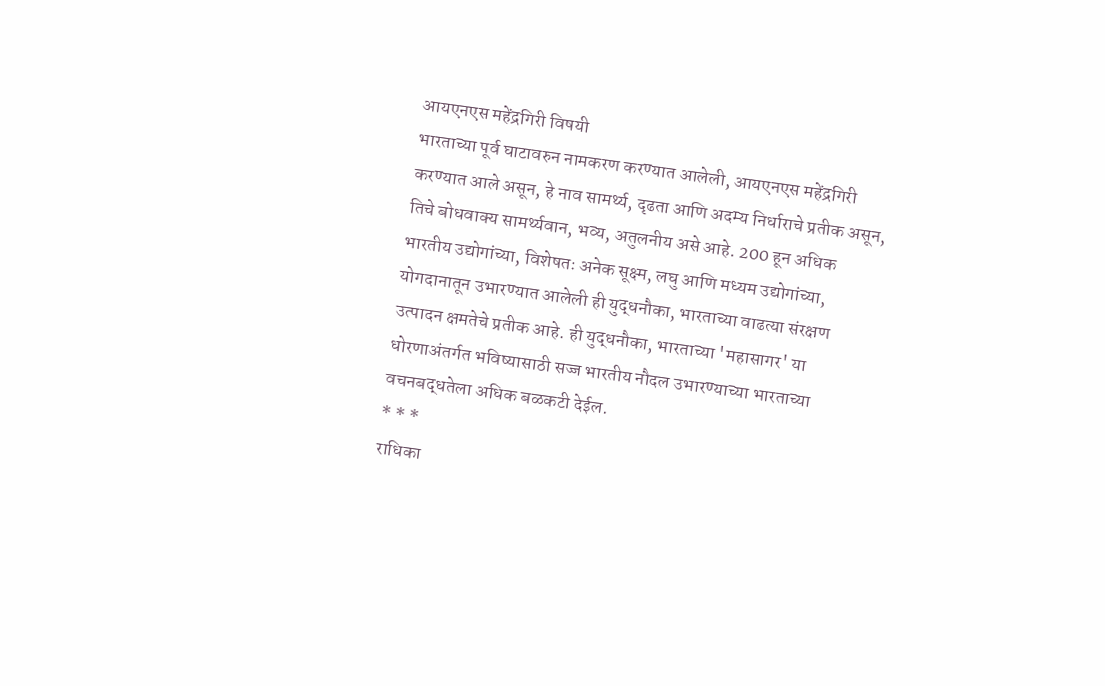आयएनएस महेंद्रगिरी विषयी
भारताच्या पूर्व घाटावरुन नामकरण करण्यात आलेली, आयएनएस महेंद्रगिरी करण्यात आले असून, हे नाव सामर्थ्य, दृढता आणि अदम्य निर्धाराचे प्रतीक असून, तिचे बोधवाक्य सामर्थ्यवान, भव्य, अतुलनीय असे आहे. 200 हून अधिक भारतीय उद्योगांच्या, विशेषतः अनेक सूक्ष्म, लघु आणि मध्यम उद्योगांच्या, योगदानातून उभारण्यात आलेली ही युद्धनौका, भारताच्या वाढत्या संरक्षण उत्पादन क्षमतेचे प्रतीक आहे. ही युद्धनौका, भारताच्या 'महासागर' या धोरणाअंतर्गत भविष्यासाठी सज्ज भारतीय नौदल उभारण्याच्या भारताच्या वचनबद्धतेला अधिक बळकटी देईल.
* * *
राधिका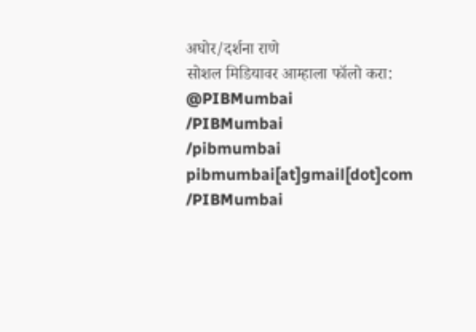अघोर/दर्शना राणे
सोशल मिडियावर आम्हाला फॉलो करा:
@PIBMumbai
/PIBMumbai
/pibmumbai
pibmumbai[at]gmail[dot]com
/PIBMumbai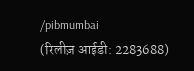/pibmumbai
(रिलीज़ आईडी: 2283688)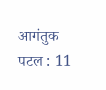आगंतुक पटल : 11